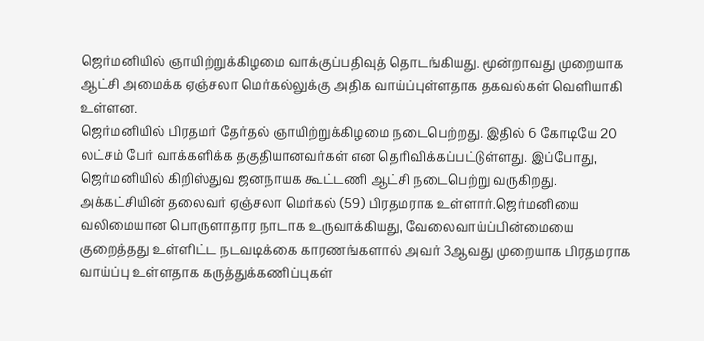ஜெர்மனியில் ஞாயிற்றுக்கிழமை வாக்குப்பதிவுத் தொடங்கியது. மூன்றாவது முறையாக ஆட்சி அமைக்க ஏஞ்சலா மெர்கல்லுக்கு அதிக வாய்ப்புள்ளதாக தகவல்கள் வெளியாகி உள்ளன.
ஜெர்மனியில் பிரதமர் தேர்தல் ஞாயிற்றுக்கிழமை நடைபெற்றது. இதில் 6 கோடியே 20 லட்சம் பேர் வாக்களிக்க தகுதியானவர்கள் என தெரிவிக்கப்பட்டுள்ளது. இப்போது, ஜெர்மனியில் கிறிஸ்துவ ஜனநாயக கூட்டணி ஆட்சி நடைபெற்று வருகிறது. அக்கட்சியின் தலைவர் ஏஞ்சலா மெர்கல் (59) பிரதமராக உள்ளார்.ஜெர்மனியை வலிமையான பொருளாதார நாடாக உருவாக்கியது, வேலைவாய்ப்பின்மையை குறைத்தது உள்ளிட்ட நடவடிக்கை காரணங்களால் அவர் 3ஆவது முறையாக பிரதமராக வாய்ப்பு உள்ளதாக கருத்துக்கணிப்புகள்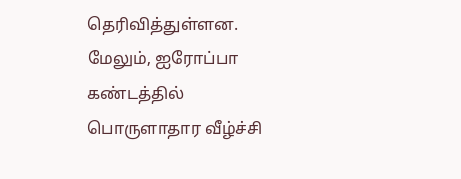தெரிவித்துள்ளன.
மேலும், ஐரோப்பா கண்டத்தில் பொருளாதார வீழ்ச்சி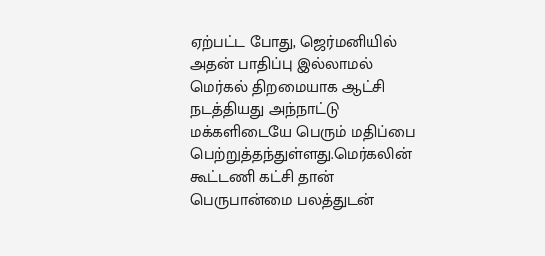ஏற்பட்ட போது, ஜெர்மனியில் அதன் பாதிப்பு இல்லாமல் மெர்கல் திறமையாக ஆட்சி நடத்தியது அந்நாட்டு மக்களிடையே பெரும் மதிப்பை பெற்றுத்தந்துள்ளது.மெர்கலின் கூட்டணி கட்சி தான் பெருபான்மை பலத்துடன்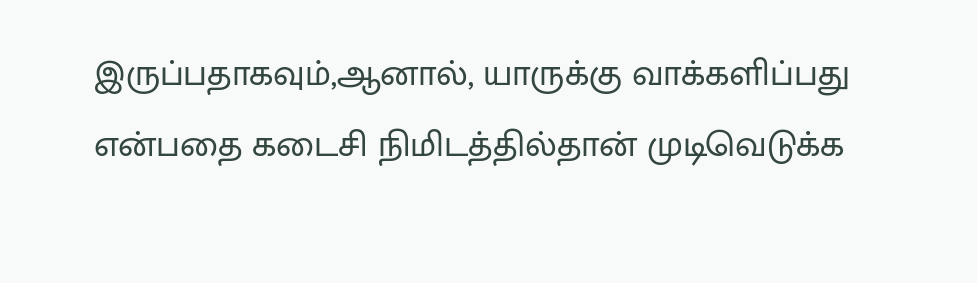இருப்பதாகவும்,ஆனால், யாருக்கு வாக்களிப்பது என்பதை கடைசி நிமிடத்தில்தான் முடிவெடுக்க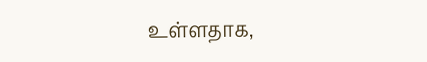உள்ளதாக,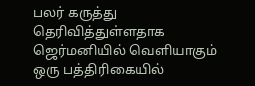பலர் கருத்து தெரிவித்துள்ளதாக ஜெர்மனியில் வெளியாகும் ஒரு பத்திரிகையில்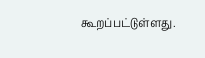கூறப்பட்டுள்ளது.